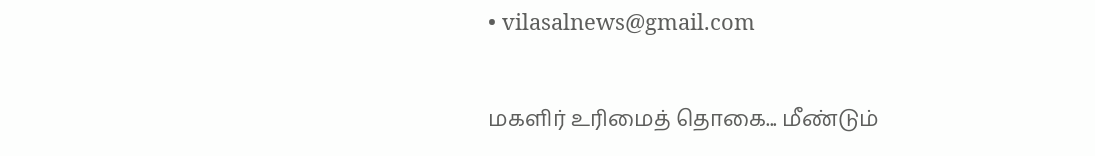• vilasalnews@gmail.com

மகளிர் உரிமைத் தொகை... மீண்டும்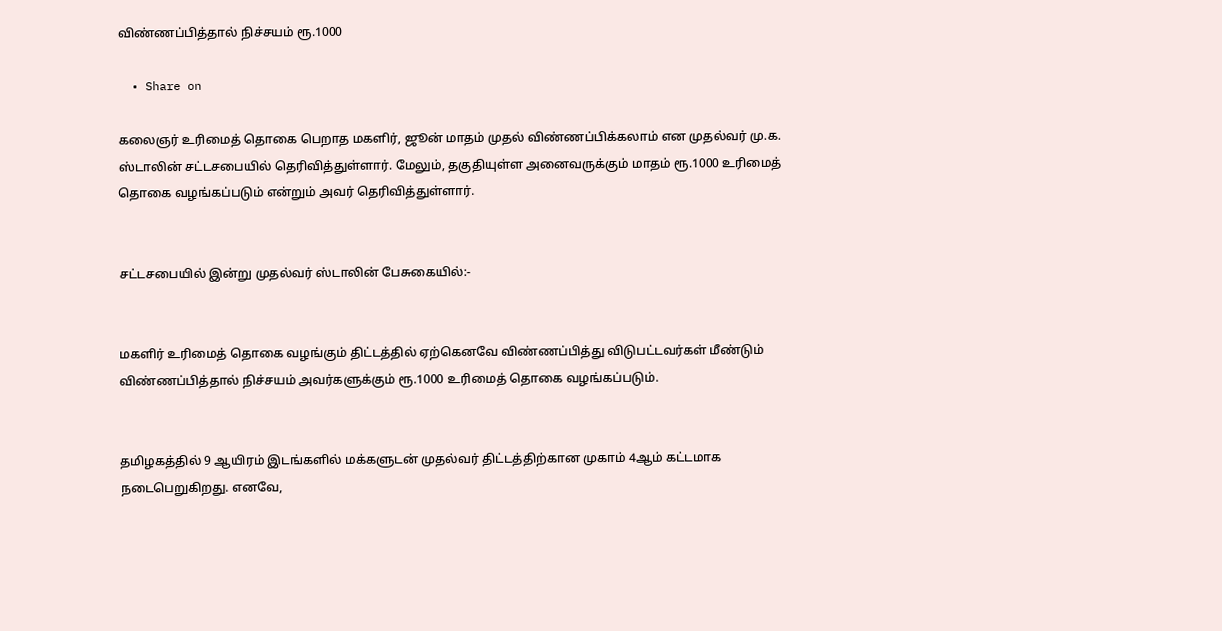விண்ணப்பித்தால் நிச்சயம் ரூ.1000

  • Share on

கலைஞர் உரிமைத் தொகை பெறாத மகளிர், ஜூன் மாதம் முதல் விண்ணப்பிக்கலாம் என முதல்வர் மு.க. ஸ்டாலின் சட்டசபையில் தெரிவித்துள்ளார். மேலும், தகுதியுள்ள அனைவருக்கும் மாதம் ரூ.1000 உரிமைத் தொகை வழங்கப்படும் என்றும் அவர் தெரிவித்துள்ளார்.


சட்டசபையில் இன்று முதல்வர் ஸ்டாலின் பேசுகையில்:-


மகளிர் உரிமைத் தொகை வழங்கும் திட்டத்தில் ஏற்கெனவே விண்ணப்பித்து விடுபட்டவர்கள் மீண்டும் விண்ணப்பித்தால் நிச்சயம் அவர்களுக்கும் ரூ.1000 உரிமைத் தொகை வழங்கப்படும்.


தமிழகத்தில் 9 ஆயிரம் இடங்களில் மக்களுடன் முதல்வர் திட்டத்திற்கான முகாம் 4ஆம் கட்டமாக நடைபெறுகிறது. எனவே,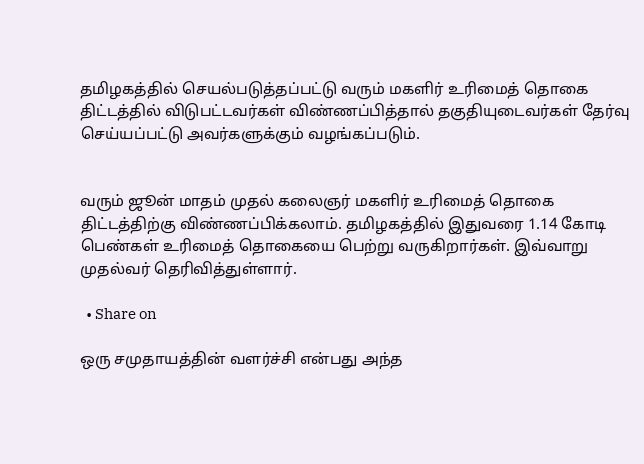தமிழகத்தில் செயல்படுத்தப்பட்டு வரும் மகளிர் உரிமைத் தொகை திட்டத்தில் விடுபட்டவர்கள் விண்ணப்பித்தால் தகுதியுடைவர்கள் தேர்வு செய்யப்பட்டு அவர்களுக்கும் வழங்கப்படும்.


வரும் ஜூன் மாதம் முதல் கலைஞர் மகளிர் உரிமைத் தொகை திட்டத்திற்கு விண்ணப்பிக்கலாம். தமிழகத்தில் இதுவரை 1.14 கோடி பெண்கள் உரிமைத் தொகையை பெற்று வருகிறார்கள். இவ்வாறு முதல்வர் தெரிவித்துள்ளார்.

  • Share on

ஒரு சமுதாயத்தின் வளர்ச்சி என்பது அந்த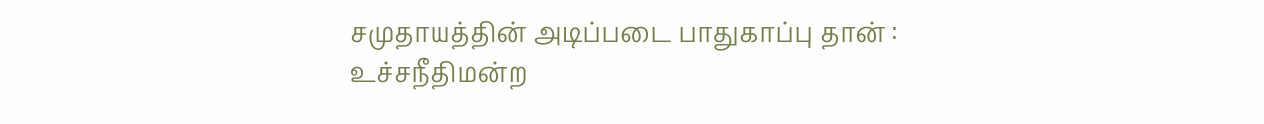சமுதாயத்தின் அடிப்படை பாதுகாப்பு தான் : உச்சநீதிமன்ற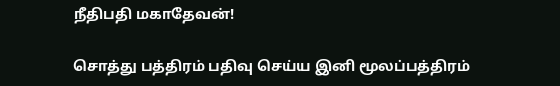நீதிபதி மகாதேவன்!

சொத்து பத்திரம் பதிவு செய்ய இனி மூலப்பத்திரம்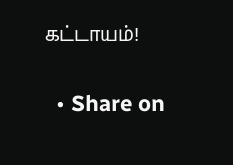கட்டாயம்!

  • Share on